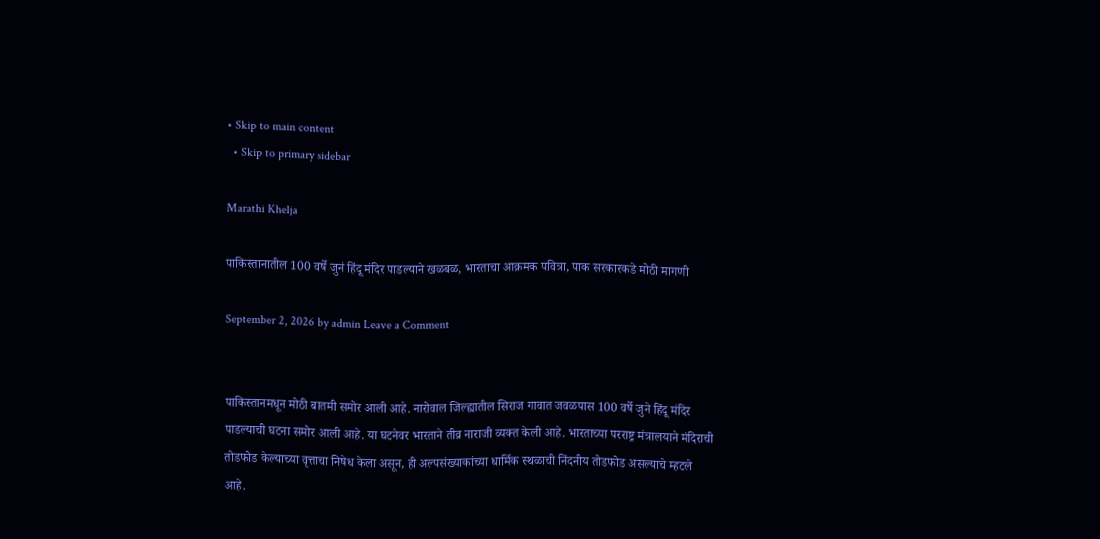• Skip to main content
  • Skip to primary sidebar

Marathi Khelja

पाकिस्तानातील 100 वर्षे जुनं हिंदू मंदिर पाडल्याने खळबळ, भारताचा आक्रमक पवित्रा, पाक सरकारकडे मोठी मागणी

September 2, 2026 by admin Leave a Comment


पाकिस्तानमधून मोठी बातमी समोर आली आहे. नारोवाल जिल्ह्यातील सिराज गावात जवळपास 100 वर्षे जुने हिंदू मंदिर पाडल्याची घटना समोर आली आहे. या घटनेवर भारताने तीव्र नाराजी व्यक्त केली आहे. भारताच्या परराष्ट्र मंत्रालयाने मंदिराची तोडफोड केल्याच्या वृत्ताचा निषेध केला असून, ही अल्पसंख्याकांच्या धार्मिक स्थळाची निंदनीय तोडफोड असल्याचे म्हटले आहे.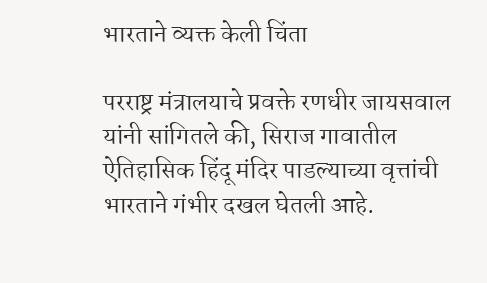भारताने व्यक्त केली चिंता

परराष्ट्र मंत्रालयाचे प्रवक्ते रणधीर जायसवाल यांनी सांगितले की, सिराज गावातील ऐतिहासिक हिंदू मंदिर पाडल्याच्या वृत्तांची भारताने गंभीर दखल घेतली आहे.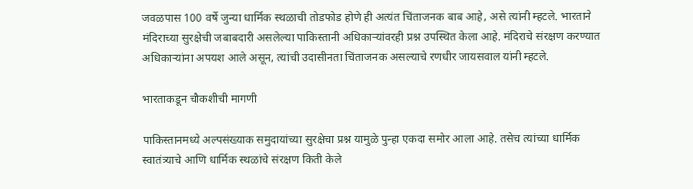जवळपास 100 वर्षे जुन्या धार्मिक स्थळाची तोडफोड होणे ही अत्यंत चिंताजनक बाब आहे, असे त्यांनी म्हटले. भारताने मंदिराच्या सुरक्षेची जबाबदारी असलेल्या पाकिस्तानी अधिकाऱ्यांवरही प्रश्न उपस्थित केला आहे. मंदिराचे संरक्षण करण्यात अधिकाऱ्यांना अपयश आले असून, त्यांची उदासीनता चिंताजनक असल्याचे रणधीर जायसवाल यांनी म्हटले.

भारताकडून चौकशीची मागणी

पाकिस्तानमध्ये अल्पसंख्याक समुदायांच्या सुरक्षेचा प्रश्न यामुळे पुन्हा एकदा समोर आला आहे. तसेच त्यांच्या धार्मिक स्वातंत्र्याचे आणि धार्मिक स्थळांचे संरक्षण किती केले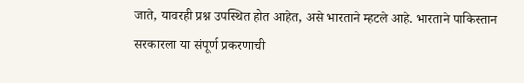जाते, यावरही प्रश्न उपस्थित होत आहेत, असे भारताने म्हटले आहे. भारताने पाकिस्तान सरकारला या संपूर्ण प्रकरणाची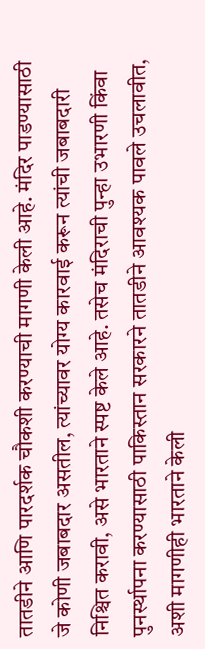तातडीने आणि पारदर्शक चौकशी करण्याची मागणी केली आहे. मंदिर पाडण्यासाठी जे कोणी जबाबदार असतील, त्यांच्यावर योग्य कारवाई करून त्यांची जबाबदारी निश्चित करावी, असे भारताने स्पष्ट केले आहे. तसेच मंदिराची पुन्हा उभारणी किंवा पुनर्स्थापना करण्यासाठी पाकिस्तान सरकारने तातडीने आवश्यक पावले उचलावीत, अशी मागणीही भारताने केली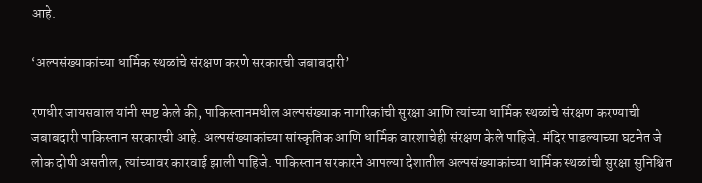आहे.

‘अल्पसंख्याकांच्या धार्मिक स्थळांचे संरक्षण करणे सरकारची जबाबदारी’

रणधीर जायसवाल यांनी स्पष्ट केले की, पाकिस्तानमधील अल्पसंख्याक नागरिकांची सुरक्षा आणि त्यांच्या धार्मिक स्थळांचे संरक्षण करण्याची जबाबदारी पाकिस्तान सरकारची आहे. अल्पसंख्याकांच्या सांस्कृतिक आणि धार्मिक वारशाचेही संरक्षण केले पाहिजे. मंदिर पाडल्याच्या घटनेत जे लोक दोषी असतील, त्यांच्यावर कारवाई झाली पाहिजे. पाकिस्तान सरकारने आपल्या देशातील अल्पसंख्याकांच्या धार्मिक स्थळांची सुरक्षा सुनिश्चित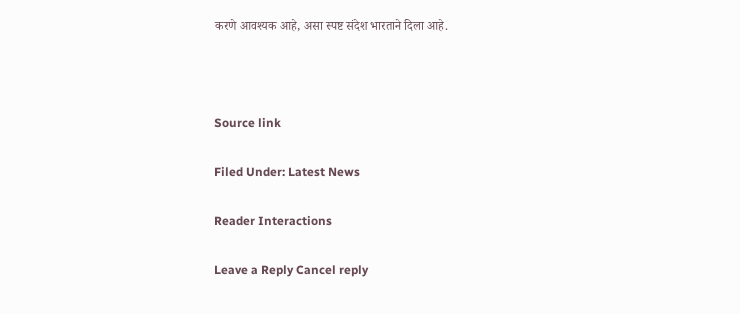करणे आवश्यक आहे, असा स्पष्ट संदेश भारताने दिला आहे.



Source link

Filed Under: Latest News

Reader Interactions

Leave a Reply Cancel reply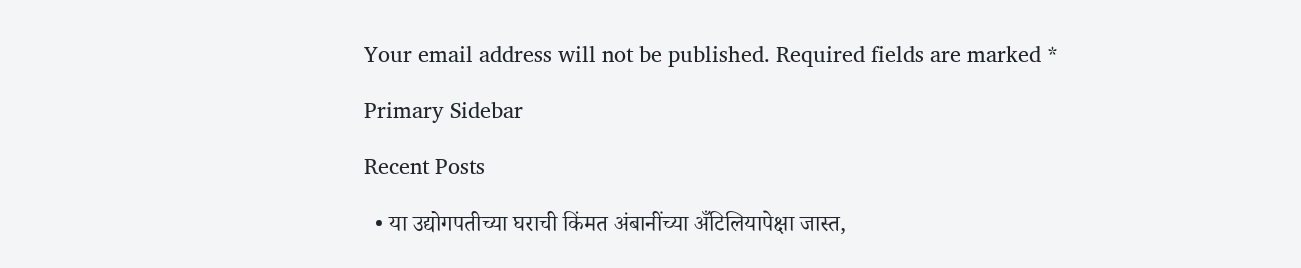Your email address will not be published. Required fields are marked *

Primary Sidebar

Recent Posts

  • या उद्योगपतीच्या घराची किंमत अंबानींच्या अँटिलियापेक्षा जास्त,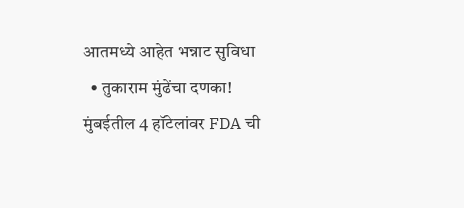आतमध्ये आहेत भन्नाट सुविधा
  • तुकाराम मुंढेंचा दणका! मुंबईतील 4 हॉटेलांवर FDA ची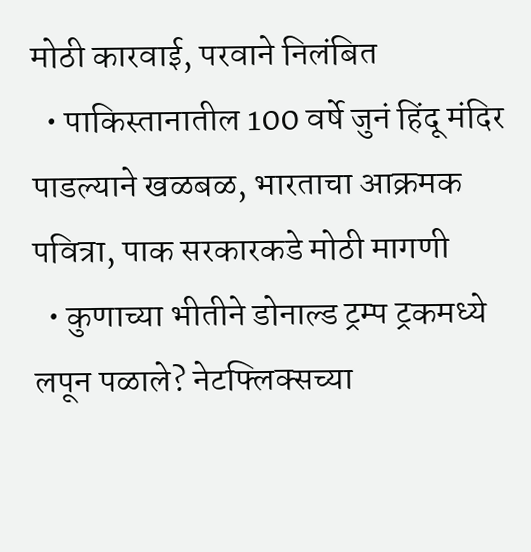मोठी कारवाई, परवाने निलंबित
  • पाकिस्तानातील 100 वर्षे जुनं हिंदू मंदिर पाडल्याने खळबळ, भारताचा आक्रमक पवित्रा, पाक सरकारकडे मोठी मागणी
  • कुणाच्या भीतीने डोनाल्ड ट्रम्प ट्रकमध्ये लपून पळाले? नेटफ्लिक्सच्या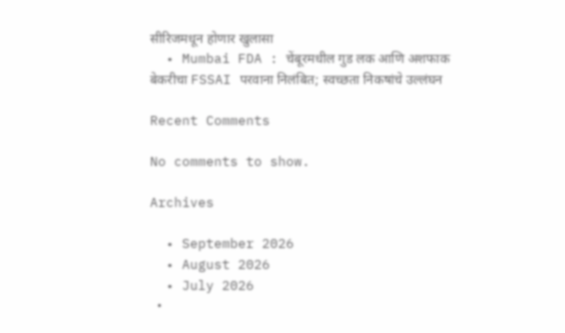सीरिजमधून होणार खुलासा
  • Mumbai FDA : चेंबूरमधील गुड लक आणि अशफाक बेकरीचा FSSAI परवाना निलंबित; स्वच्छता निकषांचे उल्लंघन

Recent Comments

No comments to show.

Archives

  • September 2026
  • August 2026
  • July 2026
  •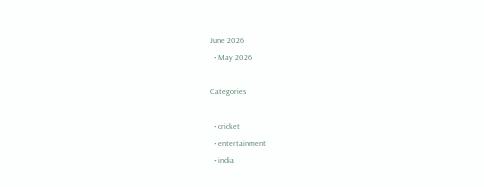June 2026
  • May 2026

Categories

  • cricket
  • entertainment
  • india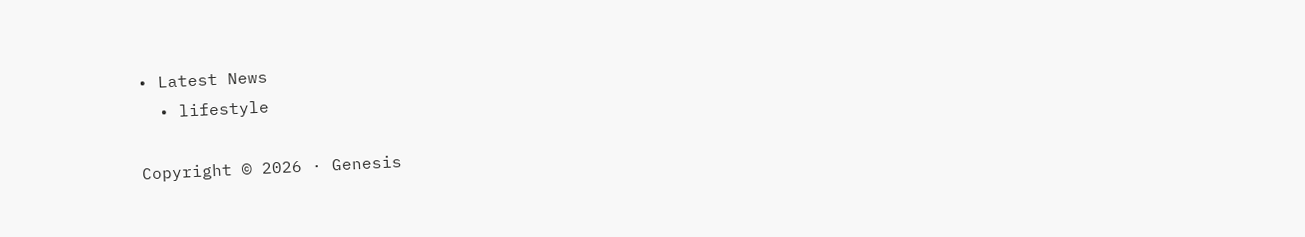• Latest News
  • lifestyle

Copyright © 2026 · Genesis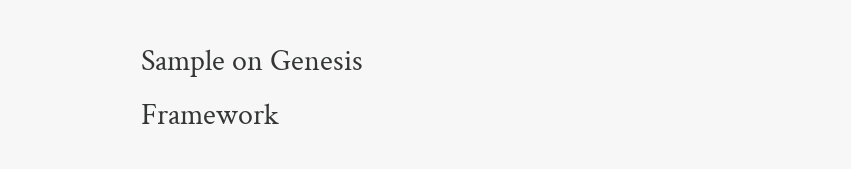Sample on Genesis Framework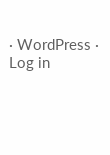· WordPress · Log in